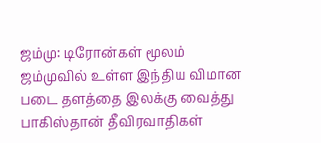ஜம்மு: டிரோன்கள் மூலம் ஜம்முவில் உள்ள இந்திய விமான படை தளத்தை இலக்கு வைத்து பாகிஸ்தான் தீவிரவாதிகள்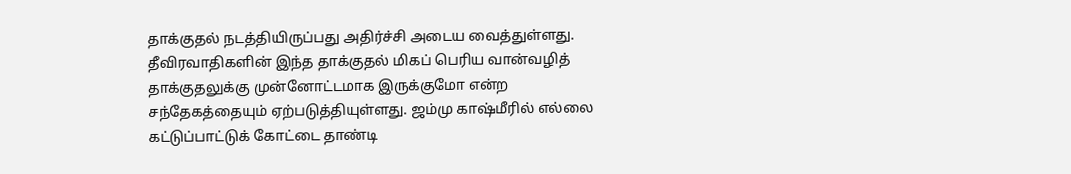தாக்குதல் நடத்தியிருப்பது அதிர்ச்சி அடைய வைத்துள்ளது. தீவிரவாதிகளின் இந்த தாக்குதல் மிகப் பெரிய வான்வழித் தாக்குதலுக்கு முன்னோட்டமாக இருக்குமோ என்ற சந்தேகத்தையும் ஏற்படுத்தியுள்ளது. ஜம்மு காஷ்மீரில் எல்லை கட்டுப்பாட்டுக் கோட்டை தாண்டி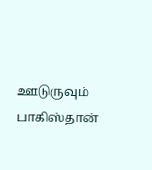ஊடுருவும் பாகிஸ்தான்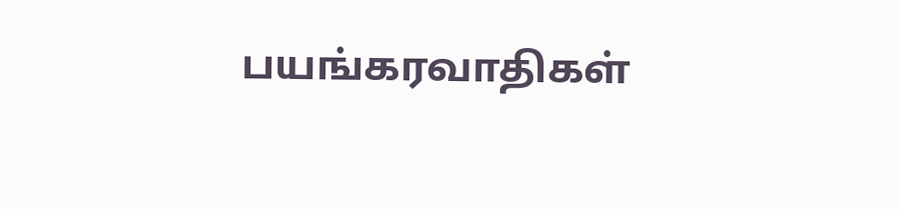பயங்கரவாதிகள்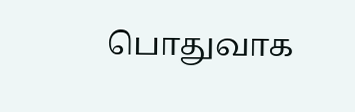பொதுவாக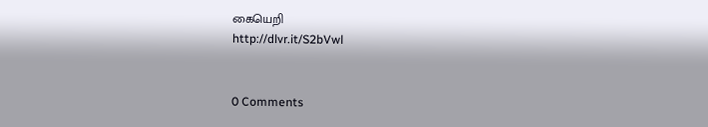கையெறி
http://dlvr.it/S2bVwl


0 Comments